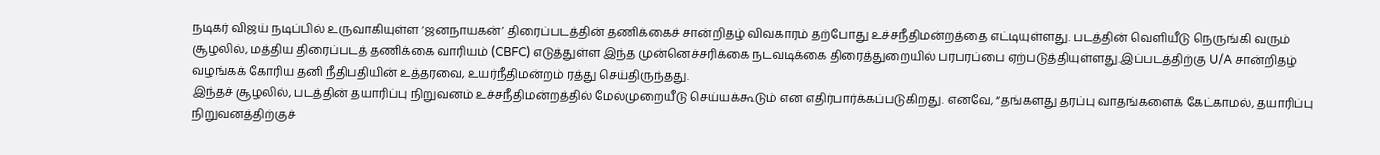நடிகர் விஜய் நடிப்பில் உருவாகியுள்ள ‘ஜனநாயகன்’ திரைப்படத்தின் தணிக்கைச் சான்றிதழ் விவகாரம் தற்போது உச்சநீதிமன்றத்தை எட்டியுள்ளது. படத்தின் வெளியீடு நெருங்கி வரும் சூழலில், மத்திய திரைப்படத் தணிக்கை வாரியம் (CBFC) எடுத்துள்ள இந்த முன்னெச்சரிக்கை நடவடிக்கை திரைத்துறையில் பரபரப்பை ஏற்படுத்தியுள்ளது.இப்படத்திற்கு U/A சான்றிதழ் வழங்கக் கோரிய தனி நீதிபதியின் உத்தரவை, உயர்நீதிமன்றம் ரத்து செய்திருந்தது.
இந்தச் சூழலில், படத்தின் தயாரிப்பு நிறுவனம் உச்சநீதிமன்றத்தில் மேல்முறையீடு செய்யக்கூடும் என எதிர்பார்க்கப்படுகிறது. எனவே, “தங்களது தரப்பு வாதங்களைக் கேட்காமல், தயாரிப்பு நிறுவனத்திற்குச்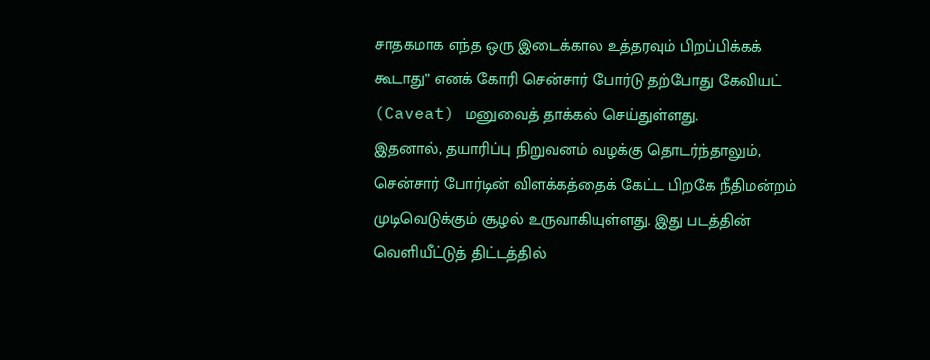சாதகமாக எந்த ஒரு இடைக்கால உத்தரவும் பிறப்பிக்கக் கூடாது” எனக் கோரி சென்சார் போர்டு தற்போது கேவியட் (Caveat) மனுவைத் தாக்கல் செய்துள்ளது.
இதனால், தயாரிப்பு நிறுவனம் வழக்கு தொடர்ந்தாலும், சென்சார் போர்டின் விளக்கத்தைக் கேட்ட பிறகே நீதிமன்றம் முடிவெடுக்கும் சூழல் உருவாகியுள்ளது. இது படத்தின் வெளியீட்டுத் திட்டத்தில்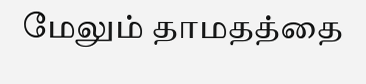மேலும் தாமதத்தை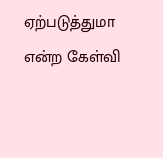ஏற்படுத்துமா என்ற கேள்வி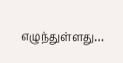எழுந்துள்ளது…